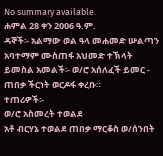No summary available.
ሐምል 28 ቀን 2006 ዓ.ም.
ዳኞች፡- አልማው ወል ዓላ መሐመድ ሡልጣን አባተማም ሙስጠፋ አህመድ ተኽላት ይመስል አመልች፡- ወ/ሮ አሰለፈች ይመር - ጠበቃ ችርነት ወርዶፋ ቀረቡ።
ተጠሪዎች፡-
ወ/ሮ አስመረት ተወልደ
አቶ ብርሃኔ ተወልደ ጠበቃ ማርቆስ ወ/ሰንበት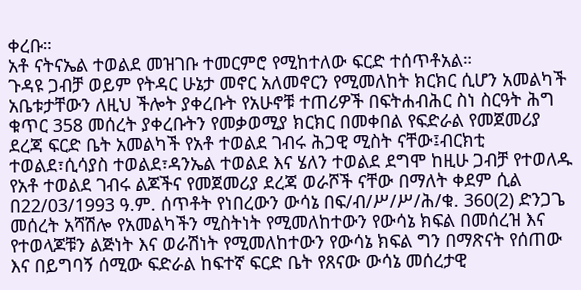ቀረቡ።
አቶ ናትናኤል ተወልደ መዝገቡ ተመርምሮ የሚከተለው ፍርድ ተሰጥቶአል።
ጉዳዩ ጋብቻ ወይም የትዳር ሁኔታ መኖር አለመኖርን የሚመለከት ክርክር ሲሆን አመልካች አቤቱታቸውን ለዚህ ችሎት ያቀረቡት የአሁኖቹ ተጠሪዎች በፍትሐብሕር ስነ ስርዓት ሕግ ቁጥር 358 መሰረት ያቀረቡትን የመቃወሚያ ክርክር በመቀበል የፍድራል የመጀመሪያ ደረጃ ፍርድ ቤት አመልካች የአቶ ተወልደ ገብሩ ሕጋዊ ሚስት ናቸው፤ብርክቲ ተወልደ፣ሲሳያስ ተወልደ፣ዳንኤል ተወልደ እና ሄለን ተወልደ ደግሞ ከዚሁ ጋብቻ የተወለዱ የአቶ ተወልደ ገብሩ ልጆችና የመጀመሪያ ደረጃ ወራሾች ናቸው በማለት ቀደም ሲል በ22/03/1993 ዓ.ም. ሰጥቶት የነበረውን ውሳኔ በፍ/ብ/ሥ/ሥ/ሕ/ቁ. 360(2) ድንጋጌ መሰረት አሻሽሎ የአመልካችን ሚስትነት የሚመለከተውን የውሳኔ ክፍል በመሰረዝ እና የተወላጆቹን ልጅነት እና ወራሽነት የሚመለከተውን የውሳኔ ክፍል ግን በማጽናት የሰጠው እና በይግባኝ ሰሚው ፍድራል ከፍተኛ ፍርድ ቤት የጸናው ውሳኔ መሰረታዊ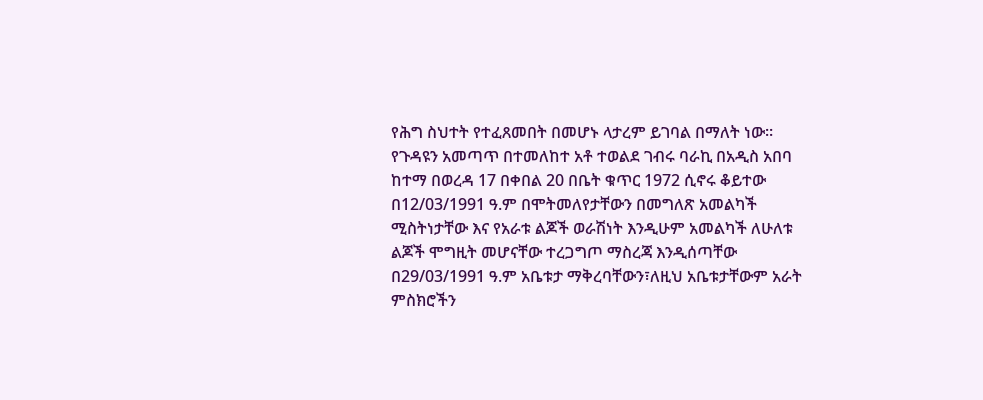የሕግ ስህተት የተፈጸመበት በመሆኑ ላታረም ይገባል በማለት ነው።
የጉዳዩን አመጣጥ በተመለከተ አቶ ተወልደ ገብሩ ባራኪ በአዲስ አበባ ከተማ በወረዳ 17 በቀበል 20 በቤት ቁጥር 1972 ሲኖሩ ቆይተው በ12/03/1991 ዓ.ም በሞትመለየታቸውን በመግለጽ አመልካች ሚስትነታቸው እና የአራቱ ልጆች ወራሽነት እንዲሁም አመልካች ለሁለቱ ልጆች ሞግዚት መሆናቸው ተረጋግጦ ማስረጃ እንዲሰጣቸው በ29/03/1991 ዓ.ም አቤቱታ ማቅረባቸውን፣ለዚህ አቤቱታቸውም አራት ምስክሮችን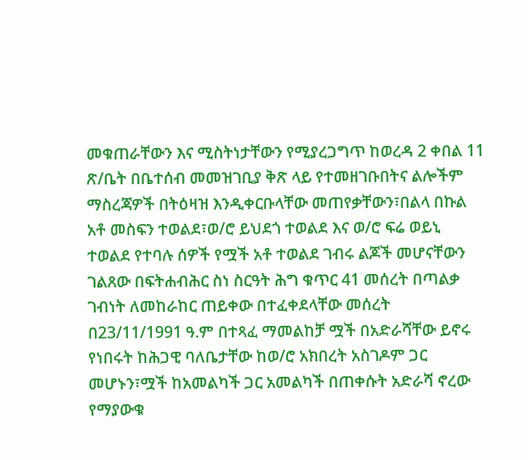መቁጠራቸውን እና ሚስትነታቸውን የሚያረጋግጥ ከወረዳ 2 ቀበል 11 ጽ/ቤት በቤተሰብ መመዝገቢያ ቅጽ ላይ የተመዘገቡበትና ልሎችም ማስረጃዎች በትዕዛዝ እንዲቀርቡላቸው መጠየቃቸውን፣በልላ በኩል አቶ መስፍን ተወልደ፣ወ/ሮ ይህደጎ ተወልደ እና ወ/ሮ ፍሬ ወይኒ ተወልደ የተባሉ ሰዎች የሟች አቶ ተወልደ ገብሩ ልጆች መሆናቸውን ገልጸው በፍትሐብሕር ስነ ስርዓት ሕግ ቁጥር 41 መሰረት በጣልቃ ገብነት ለመከራከር ጠይቀው በተፈቀደላቸው መሰረት በ23/11/1991 ዓ.ም በተጻፈ ማመልከቻ ሟች በአድራሻቸው ይኖሩ የነበሩት ከሕጋዊ ባለቤታቸው ከወ/ሮ አክበረት አስገዶም ጋር መሆኑን፣ሟች ከአመልካች ጋር አመልካች በጠቀሱት አድራሻ ኖረው የማያውቁ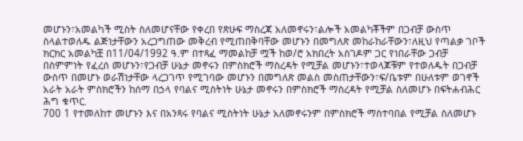መሆኑን፣አመልካች ሚስት ስለመሆናቸው የቀረበ የጽሁፍ ማስረጃ አለመኖሩን፣ልሎች አመልካቾችም በጋብቻ ውስጥ ስላልተወለዱ ልጅነታቸውን አረጋግጠው መቅረብ የሚጠበቅባቸው መሆኑን በመግለጽ መከራከራቸውን፣ለዚህ የጣልቃ ገቦች ክርክር አመልካቿ በ11/04/1992 ዓ.ም በተጻፈ ማመልከቻ ሟች ከወ/ሮ አክበረት አስገዶም ጋር የነበራቸው ጋብቻ በስምምነት የፈረሰ መሆኑን፣የጋብቻ ሁኔታ መኖሩን በምስክሮች ማስረዳት የሚቻል መሆኑን፣ተወላጆቹም የተወለዱት በጋብቻ ውስጥ በመሆኑ ወራሽነታቸው ላረጋገጥ የሚገባው መሆኑን በመግለጽ መልስ መስጠታቸውን፣ፍ/ቤቱም በሁለቱም ወገኖች አራት አራት ምስክሮችን ከሰማ በኃላ የባልና ሚስትነት ሁኔታ መኖሩን በምስክሮች ማስረዳት የሚቻል ስለመሆኑ በፍትሐብሕር ሕግ ቁጥር.
700 1 የተመለከተ መሆኑን እና በአንጻሩ የባልና ሚስትነት ሁኔታ አለመኖሩንም በምስክሮች ማስተባበል የሚቻል ስለመሆኑ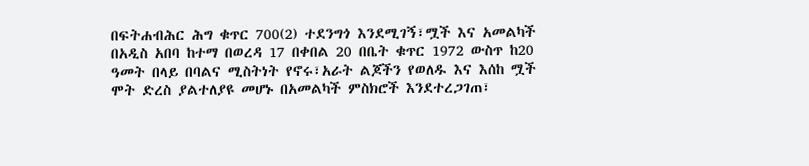በፍትሐብሕር ሕግ ቁጥር 700(2) ተደንግጎ እንደሚገኝ፣ሟች እና አመልካች በአዲስ አበባ ከተማ በወረዳ 17 በቀበል 20 በቤት ቁጥር 1972 ውስጥ ከ20 ዓመት በላይ በባልና ሚስትነት የኖሩ፣አራት ልጆችን የወለዱ እና እሰከ ሟች ሞት ድረስ ያልተለያዩ መሆኑ በአመልካች ምስክሮች እንደተረጋገጠ፣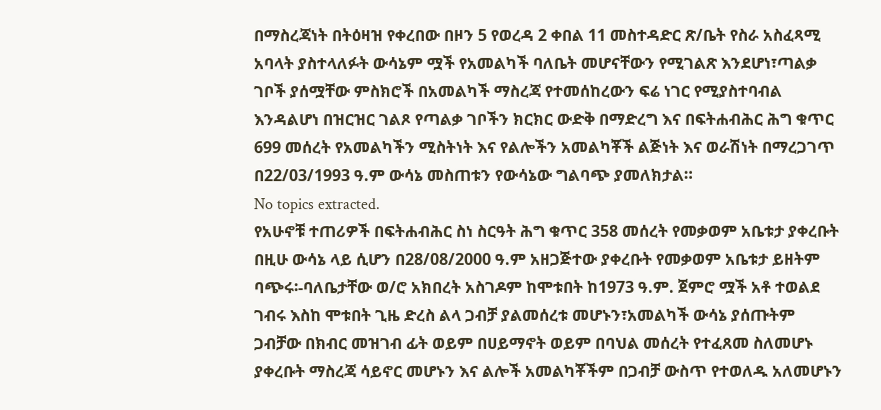በማስረጃነት በትዕዛዝ የቀረበው በዞን 5 የወረዳ 2 ቀበል 11 መስተዳድር ጽ/ቤት የስራ አስፈጻሚ አባላት ያስተላለፉት ውሳኔም ሟች የአመልካች ባለቤት መሆናቸውን የሚገልጽ እንደሆነ፣ጣልቃ ገቦች ያሰሟቸው ምስክሮች በአመልካች ማስረጃ የተመሰከረውን ፍሬ ነገር የሚያስተባብል እንዳልሆነ በዝርዝር ገልጾ የጣልቃ ገቦችን ክርክር ውድቅ በማድረግ እና በፍትሐብሕር ሕግ ቁጥር 699 መሰረት የአመልካችን ሚስትነት እና የልሎችን አመልካቾች ልጅነት እና ወራሽነት በማረጋገጥ በ22/03/1993 ዓ.ም ውሳኔ መስጠቱን የውሳኔው ግልባጭ ያመለክታል።
No topics extracted.
የአሁኖቹ ተጠሪዎች በፍትሐብሕር ስነ ስርዓት ሕግ ቁጥር 358 መሰረት የመቃወም አቤቱታ ያቀረቡት በዚሁ ውሳኔ ላይ ሲሆን በ28/08/2000 ዓ.ም አዘጋጅተው ያቀረቡት የመቃወም አቤቱታ ይዘትም ባጭሩ፡-ባለቤታቸው ወ/ሮ አክበረት አስገዶም ከሞቱበት ከ1973 ዓ.ም. ጀምሮ ሟች አቶ ተወልደ ገብሩ እስከ ሞቱበት ጊዜ ድረስ ልላ ጋብቻ ያልመሰረቱ መሆኑን፣አመልካች ውሳኔ ያሰጡትም ጋብቻው በክብር መዝገብ ፊት ወይም በሀይማኖት ወይም በባህል መሰረት የተፈጸመ ስለመሆኑ ያቀረቡት ማስረጃ ሳይኖር መሆኑን እና ልሎች አመልካቾችም በጋብቻ ውስጥ የተወለዱ አለመሆኑን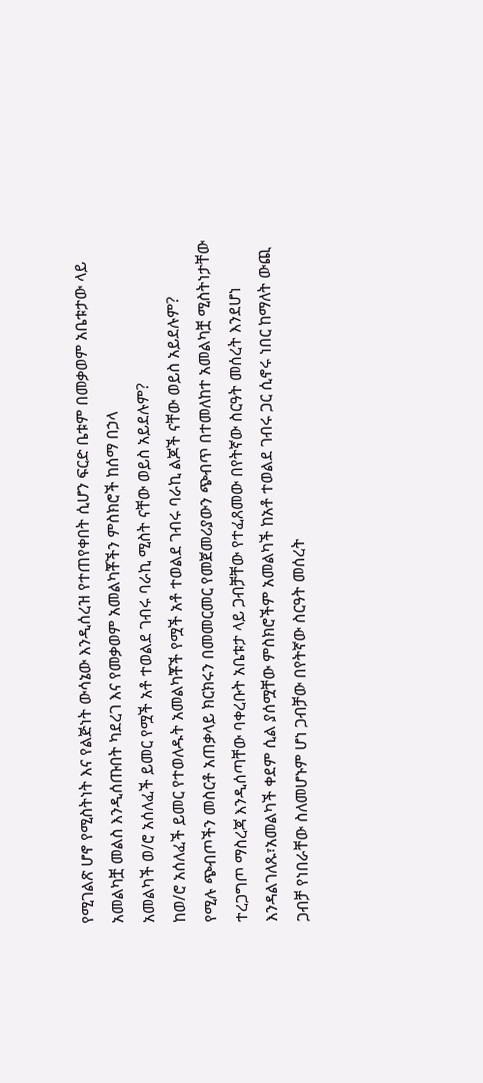የሚገልጽ ሆኖ የሚስትነት እና የልጅነት ውሳኔው እንዲሰረዝ የተጠየቀበት ሲሆን ፍርድ ቤቱም በመቃወም አቤቱታው ላይ አመልካቿ መልስ እንዲሰጡበት ካደረገ እና የመቃወም አመልካቾችን ምስክሮች ከሰማ በኃላ
አመልካች ወ/ሮ አሰለፈች ይመር የሟች አቶ ተወልደ ገብሩ ባራኪ ሚስት ናቸው ወይስ አይደሉም?
ከወ/ሮ አሰለፈች ይመር የተወለዱት አመልካቾች የሟች አቶ ተወልደ ገብሩ ባራኪ ልጆች ናቸው ወይስ አይደሉም?
የሚሉ ጭብጦችን መስርቶ አጠቃላይ ክርክሩን በመመርመር የመጀመሪያውን ጭብጥ በተመለከተ አመልካቿ ሚስትነታቸው ተረጋግጦ ማስረጃ እንዲሰጣቸው ባቀረቡት አቤቱታ ላይ ጋብቻቸው የተፈጸመው በየትኛው ስርዓት መሰረት እንደሆነ እንዳልገለጹ፣አመልካች ቀደም ሲል ያሰሟቸው ምስክሮችም አመልካች ከአቶ ተወልደ ገብሩ ጋር ሲኖሩ ነበር ከማለት ውጪ ጋብቻ የነበራቸው ስለመሆኑም ሆነ ጋብቻው በየትኛው ስርዓት መሰረት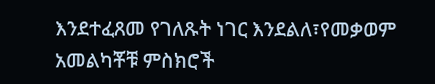እንደተፈጸመ የገለጹት ነገር እንደልለ፣የመቃወም አመልካቾቹ ምስክሮች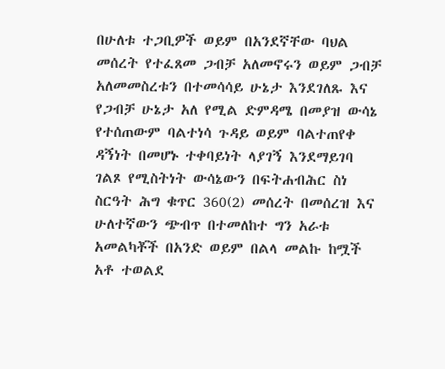በሁለቱ ተጋቢዎች ወይም በአንደኛቸው ባህል መሰረት የተፈጸመ ጋብቻ አለመኖሩን ወይም ጋብቻ አለመመስረቱን በተመሳሳይ ሁኔታ እንደገለጹ እና የጋብቻ ሁኔታ አለ የሚል ድምዳሜ በመያዝ ውሳኔ የተሰጠውም ባልተነሳ ጉዳይ ወይም ባልተጠየቀ ዳኝነት በመሆኑ ተቀባይነት ላያገኝ እንደማይገባ ገልጾ የሚስትነት ውሳኔውን በፍትሐብሕር ስነ ስርዓት ሕግ ቁጥር 360(2) መሰረት በመሰረዝ እና ሁለተኛውን ጭብጥ በተመለከተ ግን አራቱ አመልካቾች በአንድ ወይም በልላ መልኩ ከሟች አቶ ተወልደ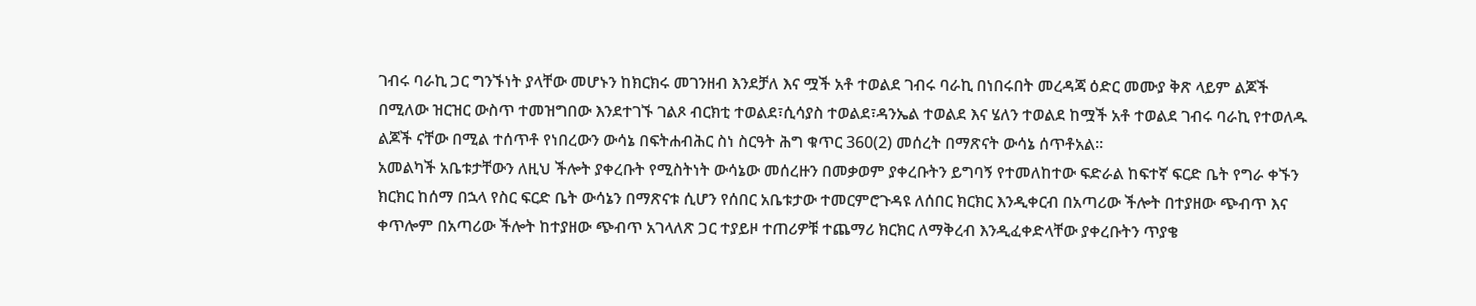ገብሩ ባራኪ ጋር ግንኙነት ያላቸው መሆኑን ከክርክሩ መገንዘብ እንደቻለ እና ሟች አቶ ተወልደ ገብሩ ባራኪ በነበሩበት መረዳጃ ዕድር መሙያ ቅጽ ላይም ልጆች በሚለው ዝርዝር ውስጥ ተመዝግበው እንደተገኙ ገልጾ ብርክቲ ተወልደ፣ሲሳያስ ተወልደ፣ዳንኤል ተወልደ እና ሄለን ተወልደ ከሟች አቶ ተወልደ ገብሩ ባራኪ የተወለዱ ልጆች ናቸው በሚል ተሰጥቶ የነበረውን ውሳኔ በፍትሐብሕር ስነ ስርዓት ሕግ ቁጥር 360(2) መሰረት በማጽናት ውሳኔ ሰጥቶአል።
አመልካች አቤቱታቸውን ለዚህ ችሎት ያቀረቡት የሚስትነት ውሳኔው መሰረዙን በመቃወም ያቀረቡትን ይግባኝ የተመለከተው ፍድራል ከፍተኛ ፍርድ ቤት የግራ ቀኙን ክርክር ከሰማ በኋላ የስር ፍርድ ቤት ውሳኔን በማጽናቱ ሲሆን የሰበር አቤቱታው ተመርምሮጉዳዩ ለሰበር ክርክር እንዲቀርብ በአጣሪው ችሎት በተያዘው ጭብጥ እና ቀጥሎም በአጣሪው ችሎት ከተያዘው ጭብጥ አገላለጽ ጋር ተያይዞ ተጠሪዎቹ ተጨማሪ ክርክር ለማቅረብ እንዲፈቀድላቸው ያቀረቡትን ጥያቄ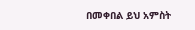በመቀበል ይህ አምስት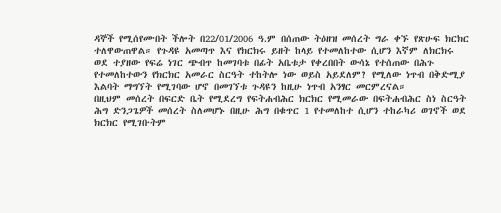ዳኞች የሚሰየሙበት ችሎት በ22/01/2006 ዓ.ም በሰጠው ትዕዘዝ መሰረት ግራ ቀኙ የጽሁፍ ክርክር ተለዋውጠዋል። የጉዳዩ አመጣጥ እና የክርክሩ ይዘት ከላይ የተመለከተው ሲሆን እኛም ለክርክሩ ወደ ተያዘው የፍሬ ነገር ጭብጥ ከመገባቱ በፊት አቤቱታ የቀረበበት ውሳኔ የተሰጠው በሕጉ የተመለከተውን የክርክር አመራር ስርዓት ተከትሎ ነው ወይስ አይደለም? የሚለው ነጥብ በቅድሚያ እልባት ማግኘት የሚገባው ሆኖ በመገኘቱ ጉዳዩን ከዚሁ ነጥብ አንፃር መርምረናል።
በዚህም መሰረት በፍርድ ቤት የሚደረግ የፍትሐብሕር ክርክር የሚመራው በፍትሐብሕር ስነ ስርዓት ሕግ ድንጋጌዎች መሰረት ስለመሆኑ በዚሁ ሕግ በቁጥር 1 የተመለከተ ሲሆን ተከራካሪ ወገኖች ወደ ክርክር የሚገቡትም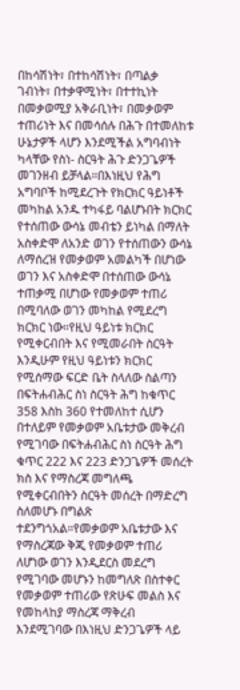በከሳሽነት፣ በተከሳሽነት፣ በጣልቃ ገብነት፣ በተቃዋሚነት፣ በተተኪነት በመቃወሚያ አቅራቢነት፣ በመቃወም ተጠሪነት እና በመሳሰሉ በሕጉ በተመለከቱ ሁኔታዎች ላሆን እንደሚችል አግባብነት ካላቸው የስነ- ስርዓት ሕጉ ድንጋጌዎች መገንዘብ ይቻላል።በእነዚህ የሕግ አግባቦች ከሚደረጉት የክርክር ዓይነቶች መካከል አንዱ ተካፋይ ባልሆኑበት ክርክር የተሰጠው ውሳኔ መብቴን ይነካል በማለት አስቀድሞ ለአንድ ወገን የተሰጠውን ውሳኔ ለማሰረዝ የመቃወም አመልካች በሆነው ወገን እና አስቀድሞ በተሰጠው ውሳኔ ተጠቃሚ በሆነው የመቃወም ተጠሪ በሚባለው ወገን መካከል የሚደረግ ክርክር ነው።የዚህ ዓይነቱ ክርክር የሚቀርብበት እና የሚመራበት ስርዓት እንዲሁም የዚህ ዓይነቱን ክርክር የሚሰማው ፍርድ ቤት ስላለው ስልጣን በፍትሐብሕር ስነ ስርዓት ሕግ ከቁጥር 358 እስከ 360 የተመለከተ ሲሆን በተለይም የመቃወም አቤቱታው መቅረብ የሚገባው በፍትሐብሕር ስነ ስርዓት ሕግ ቁጥር 222 እና 223 ድንጋጌዎች መሰረት ክስ እና የማስረጃ መግለጫ የሚቀርብበትን ስርዓት መሰረት በማድረግ ስለመሆኑ በግልጽ ተደንግጎአል።የመቃወም አቤቱታው እና የማስረጃው ቅጂ የመቃወም ተጠሪ ለሆነው ወገን እንዲደርስ መደረግ የሚገባው መሆኑን ከመግለጽ በስተቀር የመቃወም ተጠሪው የጽሁፍ መልስ እና የመከላከያ ማስረጃ ማቅረብ እንደሚገባው በእነዚህ ድንጋጌዎች ላይ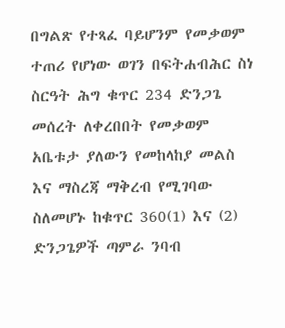በግልጽ የተጻፈ ባይሆንም የመቃወም ተጠሪ የሆነው ወገን በፍትሐብሕር ስነ ስርዓት ሕግ ቁጥር 234 ድንጋጌ መሰረት ለቀረበበት የመቃወም አቤቱታ ያለውን የመከላከያ መልስ እና ማስረጃ ማቅረብ የሚገባው ስለመሆኑ ከቁጥር 360(1) እና (2) ድንጋጌዎች ጣምራ ንባብ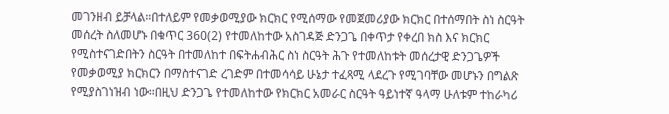መገንዘብ ይቻላል።በተለይም የመቃወሚያው ክርክር የሚሰማው የመጀመሪያው ክርክር በተሰማበት ስነ ስርዓት መሰረት ስለመሆኑ በቁጥር 360(2) የተመለከተው አስገዳጅ ድንጋጌ በቀጥታ የቀረበ ክስ እና ክርክር የሚስተናገድበትን ስርዓት በተመለከተ በፍትሐብሕር ስነ ስርዓት ሕጉ የተመለከቱት መሰረታዊ ድንጋጌዎች የመቃወሚያ ክርክርን በማስተናገድ ረገድም በተመሳሳይ ሁኔታ ተፈጻሚ ላደረጉ የሚገባቸው መሆኑን በግልጽ የሚያስገነዝብ ነው።በዚህ ድንጋጌ የተመለከተው የክርክር አመራር ስርዓት ዓይነተኛ ዓላማ ሁለቱም ተከራካሪ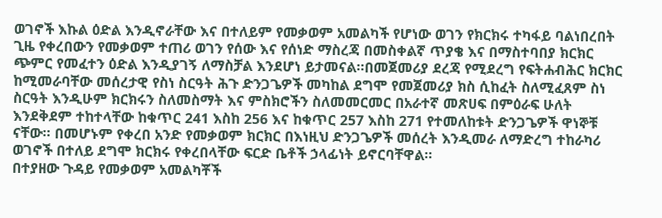ወገኖች እኩል ዕድል እንዲኖራቸው እና በተለይም የመቃወም አመልካች የሆነው ወገን የክርክሩ ተካፋይ ባልነበረበት ጊዜ የቀረበውን የመቃወም ተጠሪ ወገን የሰው እና የሰነድ ማስረጃ በመስቀልኛ ጥያቄ እና በማስተባበያ ክርክር ጭምር የመፈተን ዕድል እንዲያገኝ ለማስቻል እንደሆነ ይታመናል።በመጀመሪያ ደረጃ የሚደረግ የፍትሐብሕር ክርክር ከሚመራባቸው መሰረታዊ የስነ ስርዓት ሕጉ ድንጋጌዎች መካከል ደግሞ የመጀመሪያ ክስ ሲከፈት ስለሚፈጸም ስነ ስርዓት እንዲሁም ክርክሩን ስለመስማት እና ምስክሮችን ስለመመርመር በአራተኛ መጽሀፍ በምዕራፍ ሁለት እንደቅደም ተከተላቸው ከቁጥር 241 እስከ 256 እና ከቁጥር 257 እስከ 271 የተመለከቱት ድንጋጌዎች ዋነኞቹ ናቸው። በመሆኑም የቀረበ አንድ የመቃወም ክርክር በእነዚህ ድንጋጌዎች መሰረት እንዲመራ ለማድረግ ተከራካሪ ወገኖች በተለይ ደግሞ ክርክሩ የቀረበላቸው ፍርድ ቤቶች ኃላፊነት ይኖርባቸዋል።
በተያዘው ጉዳይ የመቃወም አመልካቾች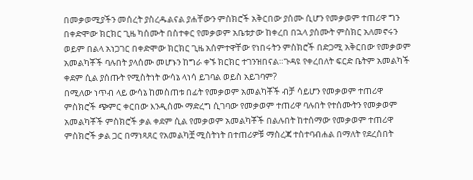በመቃወሚያችን መሰረት ያስረዱልናል ያሐቸውን ምስክሮች አቅርበው ያሰሙ ሲሆን የመቃወም ተጠሪዋ ግን በቀድሞው ክርክር ጊዜ ካሰሙት በስተቀር የመቃወም አቤቱታው ከቀረበ በኋላ ያሰሙት ምስክር አለመኖሩን ወይም በልላ አነጋገር በቀድሞው ክርክር ጊዜ አሰምተዋቸው የነበሩትን ምስክሮች በድጋሚ አቅርበው የመቃወም አመልካቾች ባሉበት ያላሰሙ መሆኑን ከግራ ቀኙ ክርክር ተገንዝበናል።ጉዳዩ የቀረበለት ፍርድ ቤትም አመልካች ቀደም ሲል ያሰጡት የሚስትነት ውሳኔ ላነሳ ይገባል ወይስ አይገባም?
በሚለው ነጥብ ላይ ውሳኔ ከመስጠቱ በፊት የመቃወም አመልካቾች ብቻ ሳይሆን የመቃወም ተጠሪዋ ምስክሮች ጭምር ቀርበው እንዲሰሙ ማድረግ ሲገባው የመቃወም ተጠሪዋ ባሉበት የተሰሙትን የመቃወም አመልካቾች ምስክሮች ቃል ቀደም ሲል የመቃወም አመልካቾች በልሉበት ከተሰማው የመቃወም ተጠሪዋ ምስክሮች ቃል ጋር በማነጻጸር የአመልካቿ ሚስትነት በተጠሪዎቹ ማስረጃ ተስተባብሐል በማለት የደረሰበት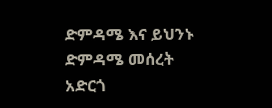ድምዳሜ እና ይህንኑ ድምዳሜ መሰረት አድርጎ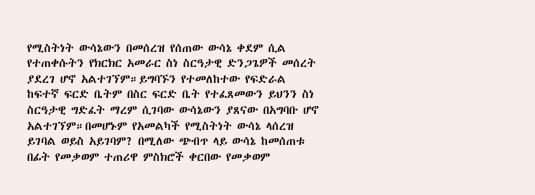የሚስትነት ውሳኔውን በመሰረዝ የሰጠው ውሳኔ ቀደም ሲል የተጠቀሱትን የክርክር አመራር ስነ ስርዓታዊ ድንጋጌዎች መሰረት ያደረገ ሆኖ አልተገኘም።ይግባኙን የተመለከተው የፍድራል ከፍተኛ ፍርድ ቤትም በስር ፍርድ ቤት የተፈጸመውን ይህንን ስነ ስርዓታዊ ግድፈት ማረም ሲገባው ውሳኔውን ያጸናው በአግባቡ ሆኖ አልተገኘም።በመሆኑም የአመልካች የሚስትነት ውሳኔ ላሰረዝ ይገባል ወይስ አይገባም? በሚለው ጭብጥ ላይ ውሳኔ ከመሰጠቱ በፊት የመቃወም ተጠሪዋ ምስክሮች ቀርበው የመቃወም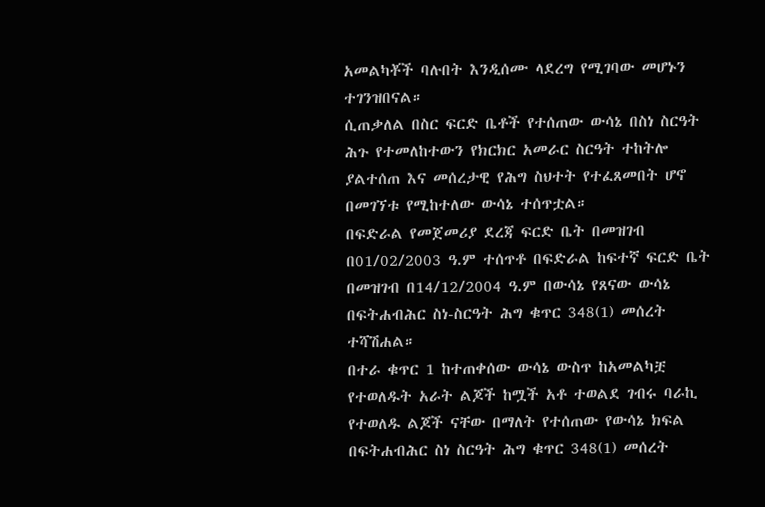አመልካቾች ባሉበት እንዲሰሙ ላደረግ የሚገባው መሆኑን ተገንዝበናል።
ሲጠቃለል በስር ፍርድ ቤቶች የተሰጠው ውሳኔ በስነ ስርዓት ሕጉ የተመለከተውን የክርክር አመራር ስርዓት ተከትሎ ያልተሰጠ እና መሰረታዊ የሕግ ስህተት የተፈጸመበት ሆኖ በመገኘቱ የሚከተለው ውሳኔ ተሰጥቷል።
በፍድራል የመጀመሪያ ደረጃ ፍርድ ቤት በመዝገብ በ01/02/2003 ዓ.ም ተሰጥቶ በፍድራል ከፍተኛ ፍርድ ቤት በመዝገብ በ14/12/2004 ዓ.ም በውሳኔ የጸናው ውሳኔ በፍትሐብሕር ስነ-ስርዓት ሕግ ቁጥር 348(1) መሰረት ተሻሽሐል።
በተራ ቁጥር 1 ከተጠቀሰው ውሳኔ ውስጥ ከአመልካቿ የተወለዱት አራት ልጆች ከሟች አቶ ተወልደ ገብሩ ባራኪ የተወለዱ ልጆች ናቸው በማለት የተሰጠው የውሳኔ ክፍል በፍትሐብሕር ስነ ስርዓት ሕግ ቁጥር 348(1) መሰረት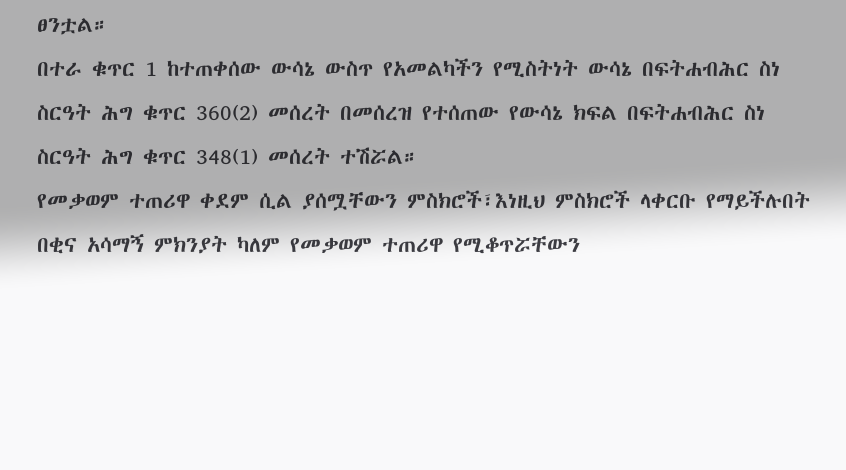ፀንቷል።
በተራ ቁጥር 1 ከተጠቀሰው ውሳኔ ውስጥ የአመልካችን የሚስትነት ውሳኔ በፍትሐብሕር ስነ ስርዓት ሕግ ቁጥር 360(2) መሰረት በመሰረዝ የተሰጠው የውሳኔ ክፍል በፍትሐብሕር ስነ ስርዓት ሕግ ቁጥር 348(1) መሰረት ተሽሯል።
የመቃወም ተጠሪዋ ቀደም ሲል ያሰሟቸውን ምስክሮች፣እነዚህ ምስክሮች ላቀርቡ የማይችሉበት በቂና አሳማኝ ምክንያት ካለም የመቃወም ተጠሪዋ የሚቆጥሯቸውን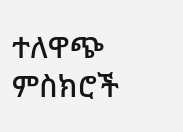ተለዋጭ ምስክሮች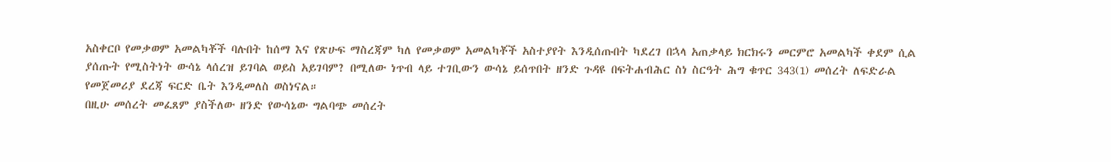አስቀርቦ የመቃወም አመልካቾች ባሉበት ከሰማ እና የጽሁፍ ማስረጃም ካለ የመቃወም አመልካቾች አስተያየት እንዲሰጡበት ካደረገ በኋላ አጠቃላይ ክርክሩን መርምሮ አመልካች ቀደም ሲል ያሰጡት የሚስትነት ውሳኔ ላሰረዝ ይገባል ወይስ አይገባም? በሚለው ነጥብ ላይ ተገቢውን ውሳኔ ይሰጥበት ዘንድ ጉዳዩ በፍትሐብሕር ስነ ስርዓት ሕግ ቁጥር 343(1) መሰረት ለፍድራል የመጀመሪያ ደረጃ ፍርድ ቤት እንዲመለስ ወስነናል።
በዚሁ መሰረት መፈጸም ያስችለው ዘንድ የውሳኔው ግልባጭ መሰረት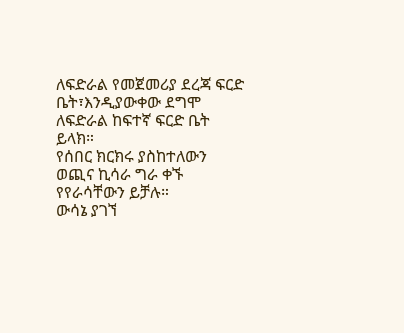ለፍድራል የመጀመሪያ ደረጃ ፍርድ ቤት፣እንዲያውቀው ደግሞ ለፍድራል ከፍተኛ ፍርድ ቤት ይላክ።
የሰበር ክርክሩ ያስከተለውን ወጪና ኪሳራ ግራ ቀኙ የየራሳቸውን ይቻሉ።
ውሳኔ ያገኘ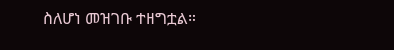ስለሆነ መዝገቡ ተዘግቷል።